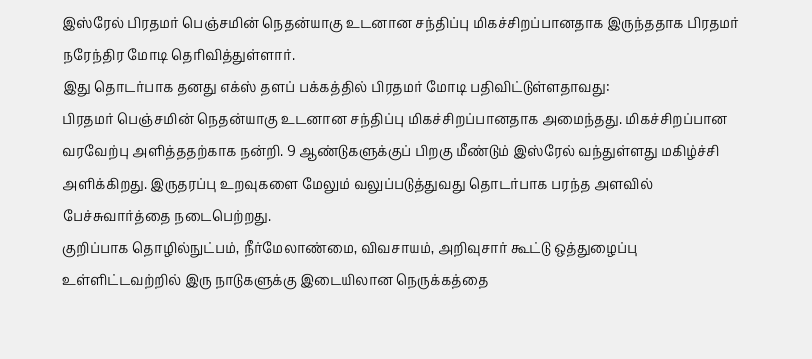இஸ்ரேல் பிரதமர் பெஞ்சமின் நெதன்யாகு உடனான சந்திப்பு மிகச்சிறப்பானதாக இருந்ததாக பிரதமர் நரேந்திர மோடி தெரிவித்துள்ளார்.
இது தொடர்பாக தனது எக்ஸ் தளப் பக்கத்தில் பிரதமர் மோடி பதிவிட்டுள்ளதாவது:
பிரதமர் பெஞ்சமின் நெதன்யாகு உடனான சந்திப்பு மிகச்சிறப்பானதாக அமைந்தது. மிகச்சிறப்பான வரவேற்பு அளித்ததற்காக நன்றி. 9 ஆண்டுகளுக்குப் பிறகு மீண்டும் இஸ்ரேல் வந்துள்ளது மகிழ்ச்சி அளிக்கிறது. இருதரப்பு உறவுகளை மேலும் வலுப்படுத்துவது தொடர்பாக பரந்த அளவில் பேச்சுவார்த்தை நடைபெற்றது.
குறிப்பாக தொழில்நுட்பம், நீர்மேலாண்மை, விவசாயம், அறிவுசார் கூட்டு ஒத்துழைப்பு உள்ளிட்டவற்றில் இரு நாடுகளுக்கு இடையிலான நெருக்கத்தை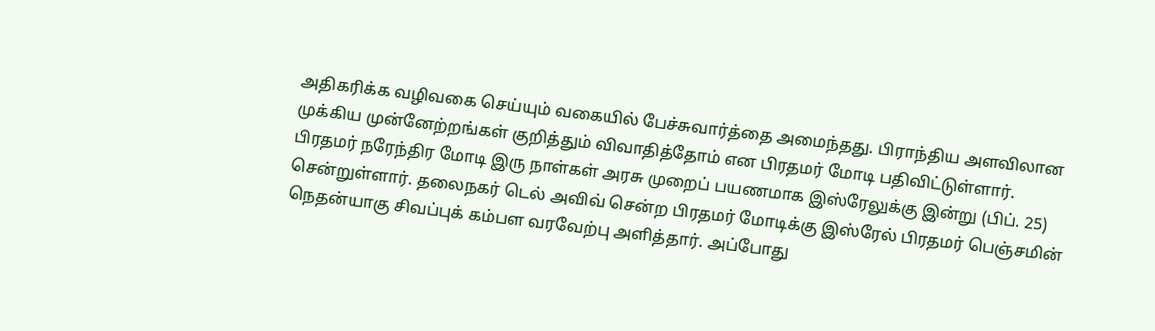அதிகரிக்க வழிவகை செய்யும் வகையில் பேச்சுவார்த்தை அமைந்தது. பிராந்திய அளவிலான முக்கிய முன்னேற்றங்கள் குறித்தும் விவாதித்தோம் என பிரதமர் மோடி பதிவிட்டுள்ளார்.
பிரதமர் நரேந்திர மோடி இரு நாள்கள் அரசு முறைப் பயணமாக இஸ்ரேலுக்கு இன்று (பிப். 25) சென்றுள்ளார். தலைநகர் டெல் அவிவ் சென்ற பிரதமர் மோடிக்கு இஸ்ரேல் பிரதமர் பெஞ்சமின் நெதன்யாகு சிவப்புக் கம்பள வரவேற்பு அளித்தார். அப்போது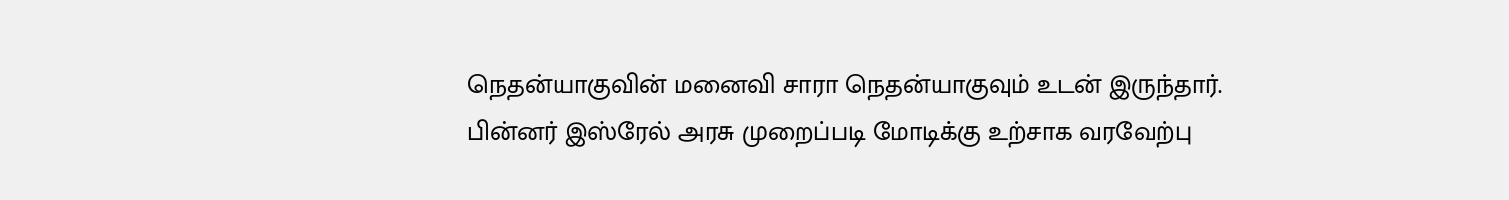நெதன்யாகுவின் மனைவி சாரா நெதன்யாகுவும் உடன் இருந்தார்.
பின்னர் இஸ்ரேல் அரசு முறைப்படி மோடிக்கு உற்சாக வரவேற்பு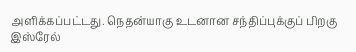அளிக்கப்பட்டது. நெதன்யாகு உடனான சந்திப்புக்குப் பிறகு இஸ்ரேல்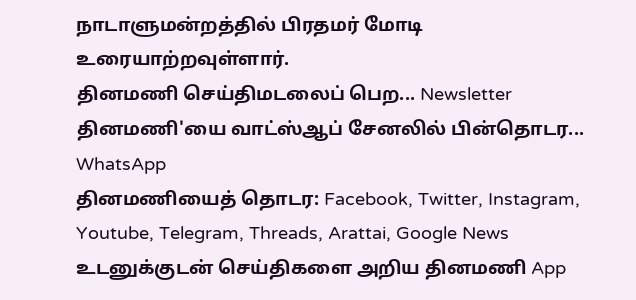நாடாளுமன்றத்தில் பிரதமர் மோடி உரையாற்றவுள்ளார்.
தினமணி செய்திமடலைப் பெற... Newsletter
தினமணி'யை வாட்ஸ்ஆப் சேனலில் பின்தொடர... WhatsApp
தினமணியைத் தொடர: Facebook, Twitter, Instagram, Youtube, Telegram, Threads, Arattai, Google News
உடனுக்குடன் செய்திகளை அறிய தினமணி App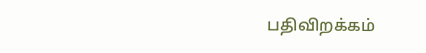பதிவிறக்கம்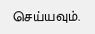செய்யவும்.